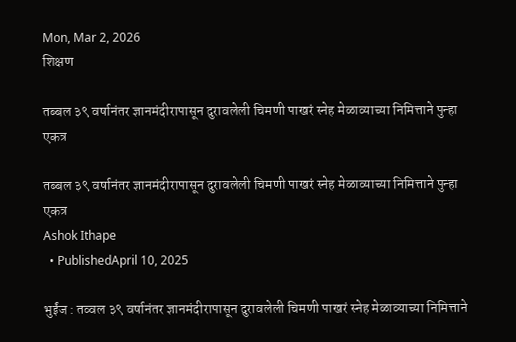Mon, Mar 2, 2026
शिक्षण

तब्बल ३९ वर्षानंतर ज्ञानमंदीरापासून दुरावलेली चिमणी पाखरं स्नेह मेळाव्याच्या निमित्ताने पुन्हा एकत्र

तब्बल ३९ वर्षानंतर ज्ञानमंदीरापासून दुरावलेली चिमणी पाखरं स्नेह मेळाव्याच्या निमित्ताने पुन्हा एकत्र
Ashok Ithape
  • PublishedApril 10, 2025

भुईंज : तव्वल ३९ वर्षानंतर ज्ञानमंदीरापासून दुरावलेली चिमणी पाखरं स्नेह मेळाव्याच्या निमित्ताने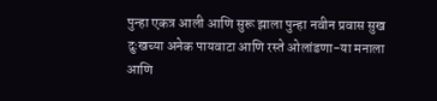पुन्हा एकत्र आली आणि सुरू झाला पुन्हा नवीन प्रवास सुख दुःखच्या अनेक पायवाटा आणि रस्ते ओलांडणा-या मनाला आणि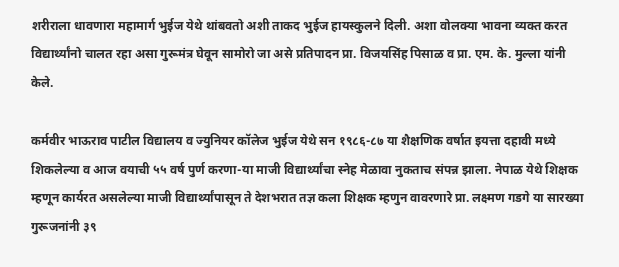शरीराला धावणारा महामार्ग भुईज येथे थांबवतो अशी ताकद भुईज हायस्कुलने दिली. अशा वोलक्या भावना व्यक्त करत विद्यार्थ्यांनो चालत रहा असा गुरूमंत्र घेवून सामोरो जा असे प्रतिपादन प्रा. विजयसिंह पिसाळ व प्रा. एम. के. मुल्ला यांनी केले.

कर्मवीर भाऊराव पाटील विद्यालय व ज्युनियर कॉलेज भुईज येथे सन १९८६-८७ या शैक्षणिक वर्षात इयत्ता दहावी मध्ये शिकलेल्या व आज वयाची ५५ वर्ष पुर्ण करणा-या माजी विद्यार्थ्यांचा स्नेह मेळावा नुकताच संपन्न झाला. नेपाळ येथे शिक्षक म्हणून कार्यरत असलेल्या माजी विद्यार्थ्यांपासून ते देशभरात तज्ञ कला शिक्षक म्हणुन वावरणारे प्रा. लक्ष्मण गडगे या सारख्या गुरूजनांनी ३९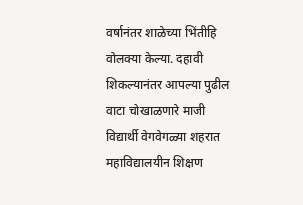वर्षानंतर शाळेच्या भिंतीहि वोलक्या केल्या. दहावी शिकल्यानंतर आपल्या पुढील वाटा चोखाळणारे माजी विद्यार्थी वेगवेगळ्या शहरात महाविद्यालयीन शिक्षण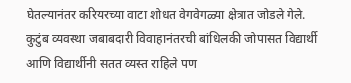घेतल्यानंतर करियरच्या वाटा शोधत वेगवेगळ्या क्षेत्रात जोडले गेले. कुटुंब व्यवस्था जबाबदारी विवाहानंतरची बांधिलकी जोपासत विद्यार्थी आणि विद्यार्थीनी सतत व्यस्त राहिले पण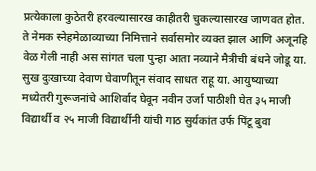प्रत्येकाला कुठेतरी हरवल्यासारख काहीतरी चुकल्यासारख जाणवत होत. ते नेमक स्नेहमेळाव्याच्या निमित्ताने सर्वासमोर व्यक्त झाल आणि अजूनहि वेळ गेली नाही अस सांगत चला पुन्हा आता नव्याने मैत्रीची बंधने जोडू या. सुख दुःखाच्या देवाण घेवाणीतून संवाद साधत राहू या. आयुष्याच्या मध्येतरी गुरूजनांचे आशिर्वाद घेवून नवीन उर्जा पाठीशी घेत ३५ माजी विद्यार्थी व २५ माजी विद्यार्थीनी यांची गाठ सुर्यकांत उर्फ पिंटू बुवा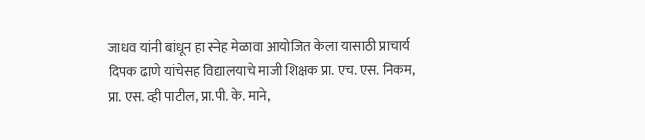जाधव यांनी बांधून हा स्नेह मेळावा आयोजित केला यासाठी प्राचार्य दिपक ढाणे यांचेसह विद्यालयाचे माजी शिक्षक प्रा. एच. एस. निकम, प्रा. एस. व्ही पाटील, प्रा.पी. के. माने,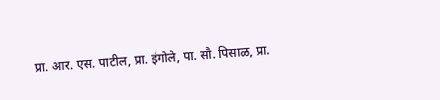प्रा. आर. एस. पाटील, प्रा. इंगोले, पा. सौ. पिसाळ, प्रा.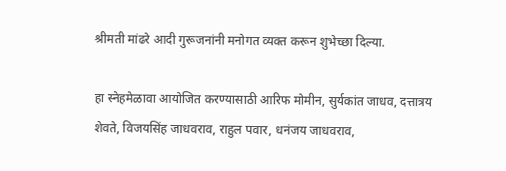श्रीमती मांढरे आदी गुरूजनांनी मनोगत व्यक्त करून शुभेच्छा दिल्या.

हा स्नेहमेळावा आयोजित करण्यासाठी आरिफ मोमीन, सुर्यकांत जाधव, दत्तात्रय शेवते, विजयसिंह जाधवराव, राहुल पवार, धनंजय जाधवराव,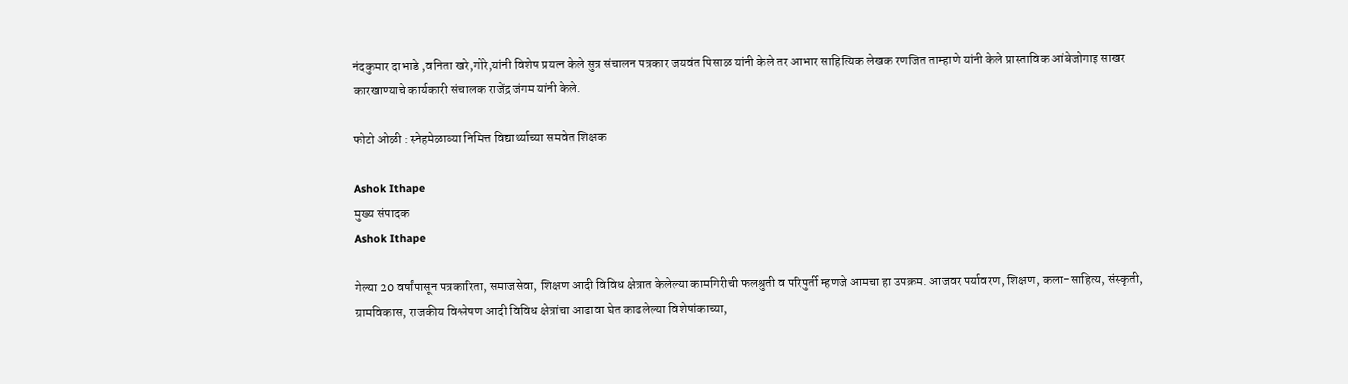नंदकुमार दाभाडे ,वनिता खरे,गोरे,यांनी विशेष प्रयत्न केले सुत्र संचालन पत्रकार जयवंत पिसाळ यांनी केले तर आभार साहित्यिक लेखक रणजित ताम्हाणे यांनी केले प्रास्ताविक आंबेजोगाइ साखर कारखाण्याचे कार्यकारी संचालक राजेंद्र जंगम यांनी केले.

फोटो ओळी : स्नेहमेळाव्या निमित्त विद्यार्थ्याच्या समवेत शिक्षक

Ashok Ithape
मुख्य संपादक
Ashok Ithape

गेल्या 20 वर्षांपासून पत्रकारिता, समाजसेवा, शिक्षण आदी विविध क्षेत्रात केलेल्या कामगिरीची फलश्रुती व परिपुर्ती म्हणजे आमचा हा उपक्रम. आजवर पर्यावरण, शिक्षण, कला-साहित्य, संस्कृती, ग्रामविकास, राजकीय विश्लेषण आदी विविध क्षेत्रांचा आढावा घेत काढलेल्या विशेषांकाच्या,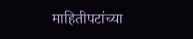माहितीपटांच्या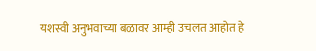यशस्वी अनुभवाच्या बळावर आम्ही उचलत आहोत हे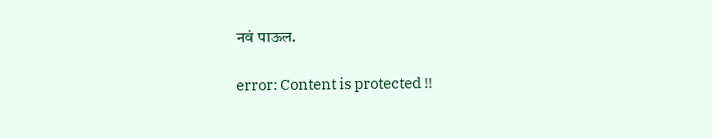नवं पाऊल.

error: Content is protected !!